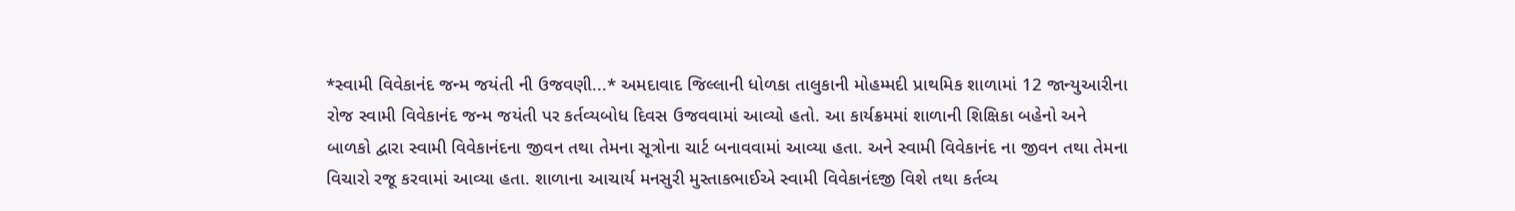*સ્વામી વિવેકાનંદ જન્મ જયંતી ની ઉજવણી...* અમદાવાદ જિલ્લાની ધોળકા તાલુકાની મોહમ્મદી પ્રાથમિક શાળામાં 12 જાન્યુઆરીના રોજ સ્વામી વિવેકાનંદ જન્મ જયંતી પર કર્તવ્યબોધ દિવસ ઉજવવામાં આવ્યો હતો. આ કાર્યક્રમમાં શાળાની શિક્ષિકા બહેનો અને બાળકો દ્વારા સ્વામી વિવેકાનંદના જીવન તથા તેમના સૂત્રોના ચાર્ટ બનાવવામાં આવ્યા હતા. અને સ્વામી વિવેકાનંદ ના જીવન તથા તેમના વિચારો રજૂ કરવામાં આવ્યા હતા. શાળાના આચાર્ય મનસુરી મુસ્તાકભાઈએ સ્વામી વિવેકાનંદજી વિશે તથા કર્તવ્ય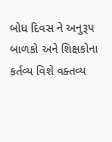બોધ દિવસ ને અનુરૂપ બાળકો અને શિક્ષકોના કર્તવ્ય વિશે વક્તવ્ય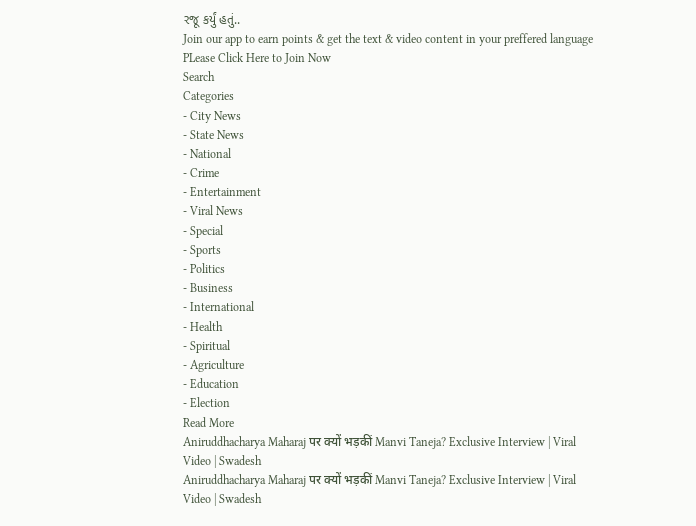રજૂ કર્યું હતું..
Join our app to earn points & get the text & video content in your preffered language
PLease Click Here to Join Now
Search
Categories
- City News
- State News
- National
- Crime
- Entertainment
- Viral News
- Special
- Sports
- Politics
- Business
- International
- Health
- Spiritual
- Agriculture
- Education
- Election
Read More
Aniruddhacharya Maharaj पर क्यों भड़कीं Manvi Taneja? Exclusive Interview | Viral Video | Swadesh
Aniruddhacharya Maharaj पर क्यों भड़कीं Manvi Taneja? Exclusive Interview | Viral Video | Swadesh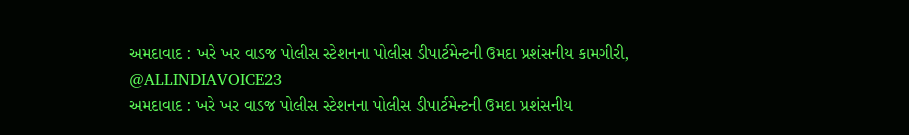અમદાવાદ : ખરે ખર વાડજ પોલીસ સ્ટેશનના પોલીસ ડીપાર્ટમેન્ટની ઉમદા પ્રશંસનીય કામગીરી, @ALLINDIAVOICE23
અમદાવાદ : ખરે ખર વાડજ પોલીસ સ્ટેશનના પોલીસ ડીપાર્ટમેન્ટની ઉમદા પ્રશંસનીય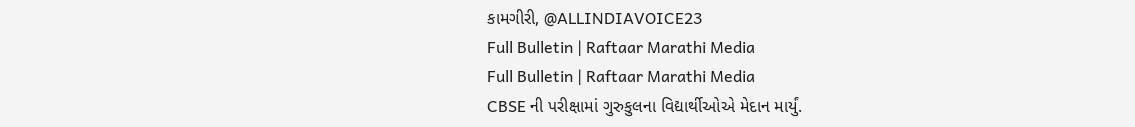કામગીરી, @ALLINDIAVOICE23
Full Bulletin | Raftaar Marathi Media
Full Bulletin | Raftaar Marathi Media
CBSE ની પરીક્ષામાં ગુરુકુલના વિદ્યાર્થીઓએ મેદાન માર્યું.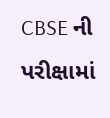CBSE ની પરીક્ષામાં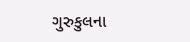ગુરુકુલના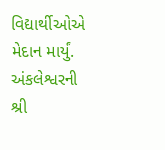વિદ્યાર્થીઓએ મેદાન માર્યું. અંકલેશ્વરની શ્રી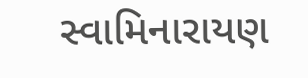સ્વામિનારાયણ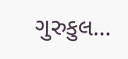ગુરુકુલ...